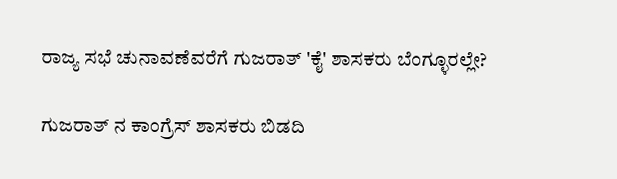ರಾಜ್ಯ ಸಭೆ ಚುನಾವಣೆವರೆಗೆ ಗುಜರಾತ್ 'ಕೈ' ಶಾಸಕರು ಬೆಂಗ್ಳೂರಲ್ಲೇ?

ಗುಜರಾತ್ ನ ಕಾಂಗ್ರೆಸ್ ಶಾಸಕರು ಬಿಡದಿ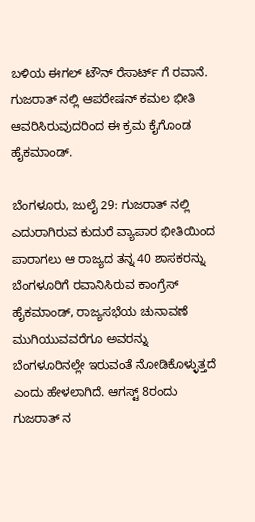ಬಳಿಯ ಈಗಲ್ ಟೌನ್ ರೆಸಾರ್ಟ್ ಗೆ ರವಾನೆ. ಗುಜರಾತ್ ನಲ್ಲಿ ಆಪರೇಷನ್ ಕಮಲ ಭೀತಿ ಆವರಿಸಿರುವುದರಿಂದ ಈ ಕ್ರಮ ಕೈಗೊಂಡ ಹೈಕಮಾಂಡ್.

ಬೆಂಗಳೂರು, ಜುಲೈ 29: ಗುಜರಾತ್ ನಲ್ಲಿ ಎದುರಾಗಿರುವ ಕುದುರೆ ವ್ಯಾಪಾರ ಭೀತಿಯಿಂದ ಪಾರಾಗಲು ಆ ರಾಜ್ಯದ ತನ್ನ 40 ಶಾಸಕರನ್ನು ಬೆಂಗಳೂರಿಗೆ ರವಾನಿಸಿರುವ ಕಾಂಗ್ರೆಸ್ ಹೈಕಮಾಂಡ್, ರಾಜ್ಯಸಭೆಯ ಚುನಾವಣೆ ಮುಗಿಯುವವರೆಗೂ ಅವರನ್ನು ಬೆಂಗಳೂರಿನಲ್ಲೇ ಇರುವಂತೆ ನೋಡಿಕೊಳ್ಳುತ್ತದೆ ಎಂದು ಹೇಳಲಾಗಿದೆ. ಆಗಸ್ಟ್ 8ರಂದು ಗುಜರಾತ್ ನ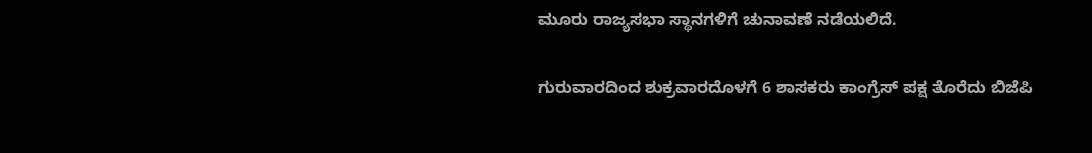ಮೂರು ರಾಜ್ಯಸಭಾ ಸ್ಥಾನಗಳಿಗೆ ಚುನಾವಣೆ ನಡೆಯಲಿದೆ.

ಗುರುವಾರದಿಂದ ಶುಕ್ರವಾರದೊಳಗೆ 6 ಶಾಸಕರು ಕಾಂಗ್ರೆಸ್ ಪಕ್ಷ ತೊರೆದು ಬಿಜೆಪಿ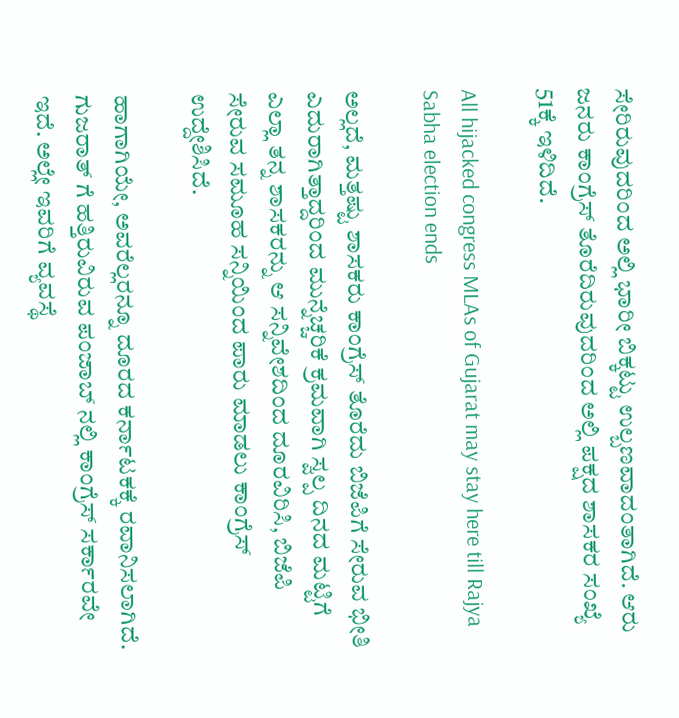ಸೇರಿರುವುದರಿಂದ ಅಲ್ಲಿ ಭಾರೀ ಬಿಕ್ಕಟ್ಟು ಉಲ್ಬಣವಾದಂತಾಗಿದೆ. ಆರು ಜನರು ಕಾಂಗ್ರೆಸ್ ತೊರೆದಿರುವುದರಿಂದ ಅಲ್ಲಿ ಪಕ್ಷದ ಶಾಸಕರ ಸಂಖ್ಯೆ 51ಕ್ಕೆ ಇಳಿದಿದೆ.

All hijacked congress MLAs of Gujarat may stay here till Rajya Sabha election ends

ಅಲ್ಲದೆ, ಮತ್ತಷ್ಟು ಶಾಸಕರು ಕಾಂಗ್ರೆಸ್ ತೊರೆದು ಬಿಜೆಪಿಗೆ ಸೇರುವ ಭೀತಿ ಎದುರಾಗಿತ್ತಾದ್ದರಿಂದ ಮುನ್ನೆಚ್ಚರಿಕೆ ಕ್ರಮವಾಗಿ ಸ್ವಲ್ಪ ದಿನದ ಮಟ್ಟಿಗೆ ಎಲ್ಲಾ ತನ್ನ ಶಾಸಕರನ್ನು ಆ ಸನ್ನಿವೇಶದಿಂದ ದೂರವಿರಿಸಿ, ಬಿಜೆಪಿ ಸೇರುವ ಸಮೂಹ ಸನ್ನಿಯಿಂದ ಪಾರು ಮಾಡಲು ಕಾಂಗ್ರೆಸ್ ಉದ್ದೇಶಿಸಿದೆ.

ಹಾಗಾಗಿಯೇ, ಅವರೆಲ್ಲರನ್ನೂ ದೂರದ ಕರ್ನಾಟಕಕ್ಕೆ ರವಾನಿಸಲಾಗಿದೆ. ಗುಜರಾತ್ ಗೆ ಹತ್ತಿರುವಿರುವ ಪಂಜಾಬ್ ನಲ್ಲಿ ಕಾಂಗ್ರೆಸ್ ಸರ್ಕಾರವೇ ಇದೆ. ಅಲ್ಲೇ ಇವರಿಗೆ ವ್ಯವಸ್ಥೆ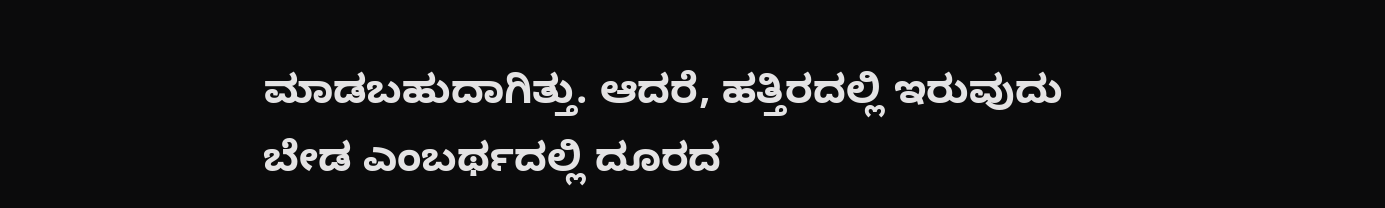ಮಾಡಬಹುದಾಗಿತ್ತು. ಆದರೆ, ಹತ್ತಿರದಲ್ಲಿ ಇರುವುದು ಬೇಡ ಎಂಬರ್ಥದಲ್ಲಿ ದೂರದ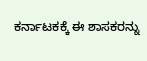ಕರ್ನಾಟಕಕ್ಕೆ ಈ ಶಾಸಕರನ್ನು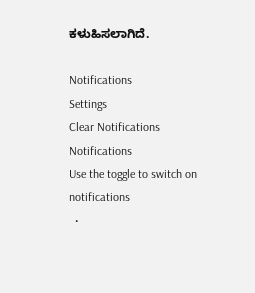ಕಳುಹಿಸಲಾಗಿದೆ.

Notifications
Settings
Clear Notifications
Notifications
Use the toggle to switch on notifications
  •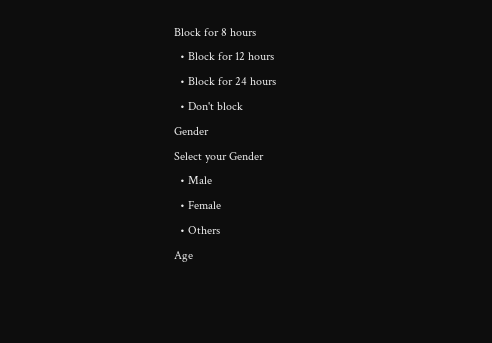Block for 8 hours
  • Block for 12 hours
  • Block for 24 hours
  • Don't block
Gender
Select your Gender
  • Male
  • Female
  • Others
Age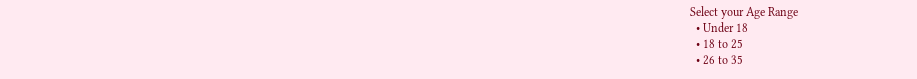Select your Age Range
  • Under 18
  • 18 to 25
  • 26 to 35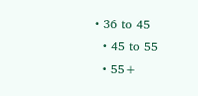• 36 to 45
  • 45 to 55
  • 55+